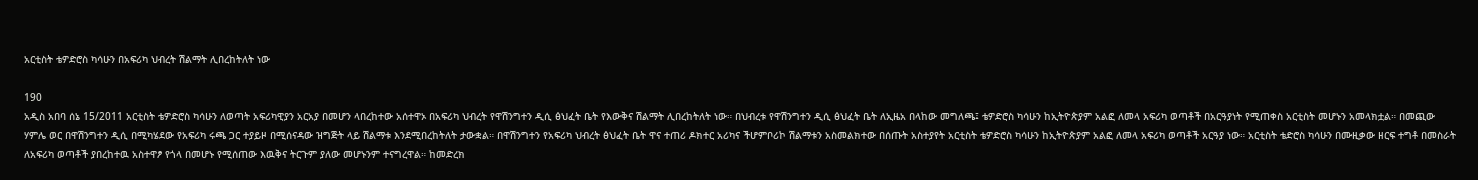አርቲስት ቴዎድሮስ ካሳሁን በአፍሪካ ህብረት ሽልማት ሊበረከትለት ነው

190
አዲስ አበባ ሰኔ 15/2011 አርቲስት ቴዎድሮስ ካሳሁን ለወጣት አፍሪካዊያን አርአያ በመሆን ላበረከተው አሰተዋኦ በአፍሪካ ህብረት የዋሽንግተን ዲሲ ፅህፈት ቤት የእውቅና ሽልማት ሊበረከትለት ነው። በህብረቱ የዋሽንግተን ዲሲ ፅህፈት ቤት ለኢዜአ በላከው መግለጫ፤ ቴዎድሮስ ካሳሁን ከኢትዮጵያም አልፎ ለመላ አፍሪካ ወጣቶች በአርዓያነት የሚጠቀስ አርቲስት መሆኑን አመላክቷል። በመጪው ሃምሌ ወር በዋሽንግተን ዲሲ በሚካሄደው የአፍሪካ ሩጫ ጋር ተያይዞ በሚሰናዳው ዝግጅት ላይ ሽልማቱ እንደሚበረከትለት ታውቋል። በዋሽንግተን የአፍሪካ ህብረት ፅህፈት ቤት ዋና ተጠሪ ዶክተር አሪካና ችሆምቦሪኮ ሽልማቱን አስመልክተው በሰጡት አስተያየት አርቲስት ቴዎድሮስ ካሳሁን ከኢትዮጵያም አልፎ ለመላ አፍሪካ ወጣቶች አርዓያ ነው። አርቲስት ቴድሮስ ካሳሁን በሙዚቃው ዘርፍ ተግቶ በመስራት ለአፍሪካ ወጣቶች ያበረከተዉ አስተዋፆ የጎላ በመሆኑ የሚሰጠው እዉቅና ትርጉም ያለው መሆኑንም ተናግረዋል። ከመድረክ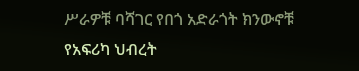ሥራዎቹ ባሻገር የበጎ አድራጎት ክንውኖቹ የአፍሪካ ህብረት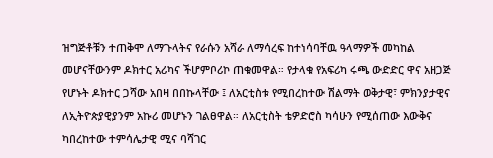ዝግጅቶቹን ተጠቅሞ ለማጉላትና የራሱን አሻራ ለማሳረፍ ከተነሳባቸዉ ዓላማዎች መካከል መሆናቸውንም ዶክተር አሪካና ችሆምቦሪኮ ጠቁመዋል። የታላቁ የአፍሪካ ሩጫ ውድድር ዋና አዘጋጅ የሆኑት ዶክተር ጋሻው አበዛ በበኩላቸው ፤ ለአርቲስቱ የሚበረከተው ሽልማት ወቅታዊ፣ ምክንያታዊና ለኢትዮጵያዊያንም አኩሪ መሆኑን ገልፀዋል። ለአርቲስት ቴዎድሮስ ካሳሁን የሚሰጠው እውቅና ካበረከተው ተምሳሌታዊ ሚና ባሻገር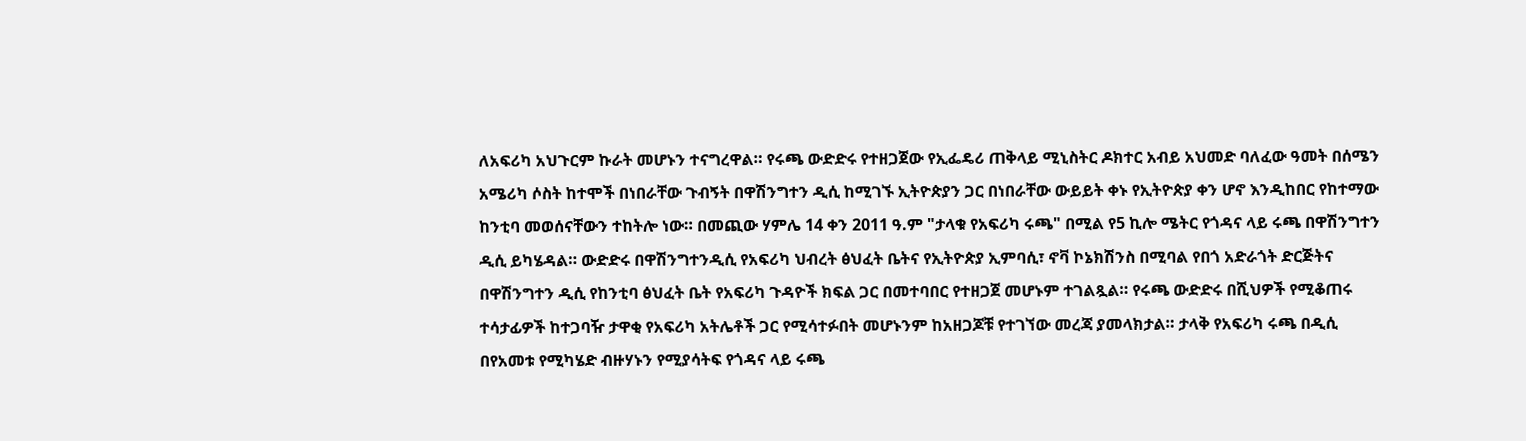ለአፍሪካ አህጉርም ኩራት መሆኑን ተናግረዋል። የሩጫ ውድድሩ የተዘጋጀው የኢፌዴሪ ጠቅላይ ሚኒስትር ዶክተር አብይ አህመድ ባለፈው ዓመት በሰሜን አሜሪካ ሶስት ከተሞች በነበራቸው ጉብኝት በዋሽንግተን ዲሲ ከሚገኙ ኢትዮጵያን ጋር በነበራቸው ውይይት ቀኑ የኢትዮጵያ ቀን ሆኖ እንዲከበር የከተማው ከንቲባ መወሰናቸውን ተከትሎ ነው። በመጪው ሃምሌ 14 ቀን 2011 ዓ.ም "ታላቁ የአፍሪካ ሩጫ" በሚል የ5 ኪሎ ሜትር የጎዳና ላይ ሩጫ በዋሽንግተን ዲሲ ይካሄዳል። ውድድሩ በዋሽንግተንዲሲ የአፍሪካ ህብረት ፅህፈት ቤትና የኢትዮጵያ ኢምባሲ፣ ኖቫ ኮኔክሽንስ በሚባል የበጎ አድራጎት ድርጅትና በዋሽንግተን ዲሲ የከንቲባ ፅህፈት ቤት የአፍሪካ ጉዳዮች ክፍል ጋር በመተባበር የተዘጋጀ መሆኑም ተገልጿል። የሩጫ ውድድሩ በሺህዎች የሚቆጠሩ ተሳታፊዎች ከተጋባዥ ታዋቂ የአፍሪካ አትሌቶች ጋር የሚሳተፉበት መሆኑንም ከአዘጋጆቹ የተገኘው መረጃ ያመላክታል። ታላቅ የአፍሪካ ሩጫ በዲሲ በየአመቱ የሚካሄድ ብዙሃኑን የሚያሳትፍ የጎዳና ላይ ሩጫ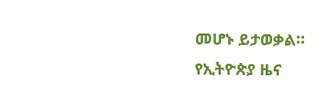መሆኑ ይታወቃል።
የኢትዮጵያ ዜና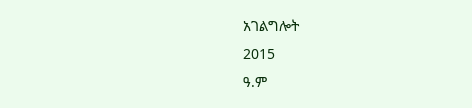አገልግሎት
2015
ዓ.ም